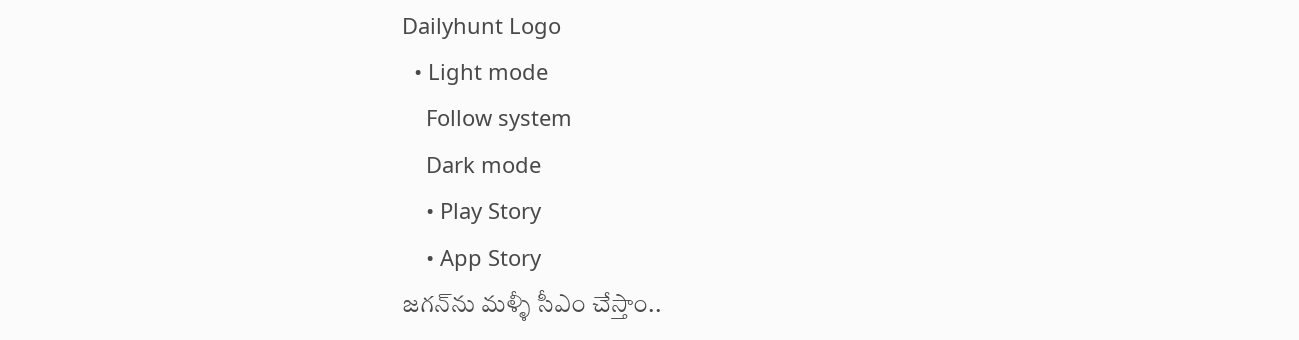Dailyhunt Logo
  • Light mode
    Follow system
    Dark mode
    • Play Story
    • App Story
జగన్‌ను మళ్ళీ సీఎం చేస్తాం..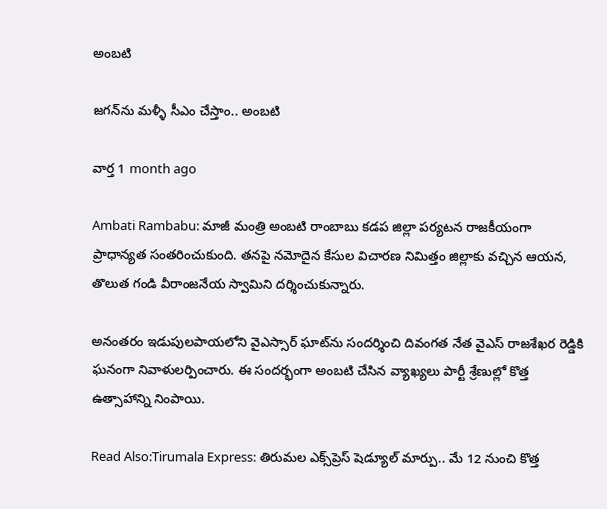అంబటి

జగన్‌ను మళ్ళీ సీఎం చేస్తాం.. అంబటి

వార్త 1 month ago

Ambati Rambabu: మాజీ మంత్రి అంబటి రాంబాబు కడప జిల్లా పర్యటన రాజకీయంగా ప్రాధాన్యత సంతరించుకుంది. తనపై నమోదైన కేసుల విచారణ నిమిత్తం జిల్లాకు వచ్చిన ఆయన, తొలుత గండి వీరాంజనేయ స్వామిని దర్శించుకున్నారు.

అనంతరం ఇడుపులపాయలోని వైఎస్సార్ ఘాట్‌ను సందర్శించి దివంగత నేత వైఎస్ రాజశేఖర రెడ్డికి ఘనంగా నివాళులర్పించారు. ఈ సందర్భంగా అంబటి చేసిన వ్యాఖ్యలు పార్టీ శ్రేణుల్లో కొత్త ఉత్సాహాన్ని నింపాయి.

Read Also:Tirumala Express: తిరుమల ఎక్స్‌ప్రెస్ షెడ్యూల్ మార్పు.. మే 12 నుంచి కొత్త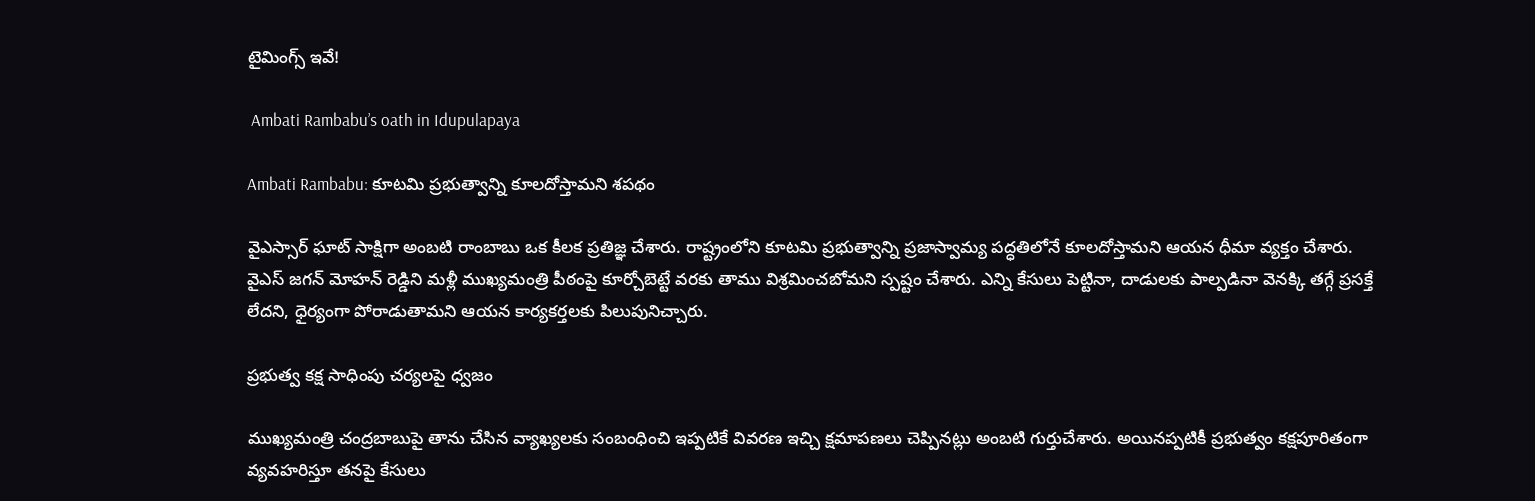టైమింగ్స్ ఇవే!

 Ambati Rambabu’s oath in Idupulapaya

Ambati Rambabu: కూటమి ప్రభుత్వాన్ని కూలదోస్తామని శపథం

వైఎస్సార్ ఘాట్ సాక్షిగా అంబటి రాంబాబు ఒక కీలక ప్రతిజ్ఞ చేశారు. రాష్ట్రంలోని కూటమి ప్రభుత్వాన్ని ప్రజాస్వామ్య పద్ధతిలోనే కూలదోస్తామని ఆయన ధీమా వ్యక్తం చేశారు. వైఎస్ జగన్ మోహన్ రెడ్డిని మళ్లీ ముఖ్యమంత్రి పీఠంపై కూర్చోబెట్టే వరకు తాము విశ్రమించబోమని స్పష్టం చేశారు. ఎన్ని కేసులు పెట్టినా, దాడులకు పాల్పడినా వెనక్కి తగ్గే ప్రసక్తే లేదని, ధైర్యంగా పోరాడుతామని ఆయన కార్యకర్తలకు పిలుపునిచ్చారు.

ప్రభుత్వ కక్ష సాధింపు చర్యలపై ధ్వజం

ముఖ్యమంత్రి చంద్రబాబుపై తాను చేసిన వ్యాఖ్యలకు సంబంధించి ఇప్పటికే వివరణ ఇచ్చి క్షమాపణలు చెప్పినట్లు అంబటి గుర్తుచేశారు. అయినప్పటికీ ప్రభుత్వం కక్షపూరితంగా వ్యవహరిస్తూ తనపై కేసులు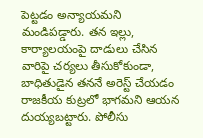పెట్టడం అన్యాయమని మండిపడ్డారు. తన ఇల్లు, కార్యాలయంపై దాడులు చేసిన వారిపై చర్యలు తీసుకోకుండా, బాధితుడైన తననే అరెస్ట్ చేయడం రాజకీయ కుట్రలో భాగమని ఆయన దుయ్యబట్టారు. పోలీసు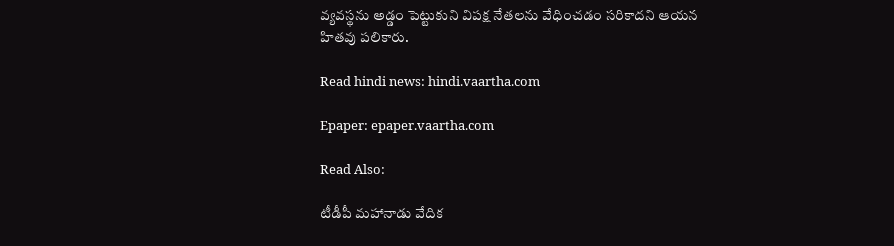వ్యవస్థను అడ్డం పెట్టుకుని విపక్ష నేతలను వేధించడం సరికాదని ఆయన హితవు పలికారు.

Read hindi news: hindi.vaartha.com

Epaper: epaper.vaartha.com

Read Also:

టీడీపీ మహానాడు వేదిక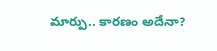మార్పు.. కారణం అదేనా?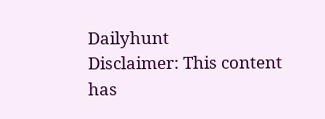Dailyhunt
Disclaimer: This content has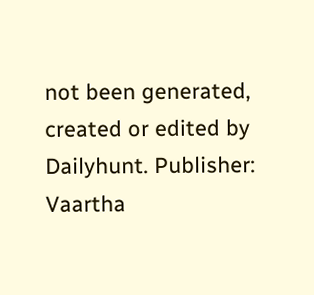not been generated, created or edited by Dailyhunt. Publisher: Vaartha